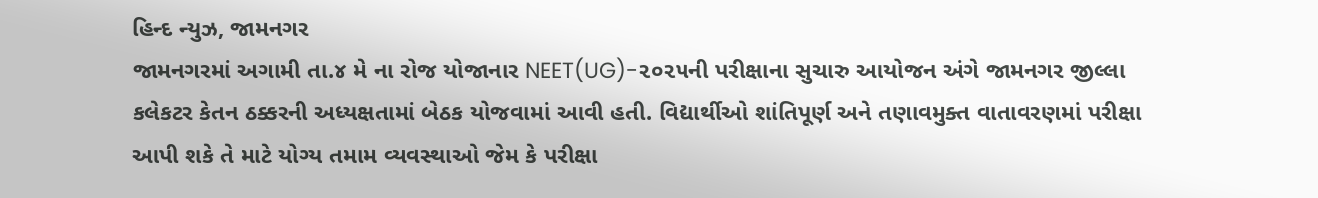હિન્દ ન્યુઝ, જામનગર
જામનગરમાં અગામી તા.૪ મે ના રોજ યોજાનાર NEET(UG)-૨૦૨૫ની પરીક્ષાના સુચારુ આયોજન અંગે જામનગર જીલ્લા કલેકટર કેતન ઠક્કરની અધ્યક્ષતામાં બેઠક યોજવામાં આવી હતી. વિદ્યાર્થીઓ શાંતિપૂર્ણ અને તણાવમુક્ત વાતાવરણમાં પરીક્ષા આપી શકે તે માટે યોગ્ય તમામ વ્યવસ્થાઓ જેમ કે પરીક્ષા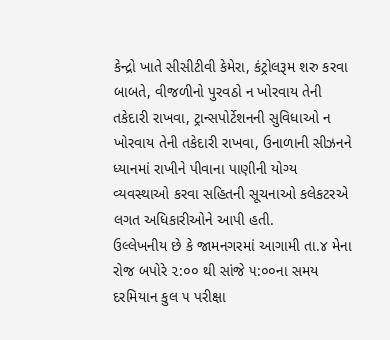કેન્દ્રો ખાતે સીસીટીવી કેમેરા, કંટ્રોલરૂમ શરુ કરવા બાબતે, વીજળીનો પુરવઠો ન ખોરવાય તેની તકેદારી રાખવા, ટ્રાન્સપોર્ટેશનની સુવિધાઓ ન ખોરવાય તેની તકેદારી રાખવા, ઉનાળાની સીઝનને ધ્યાનમાં રાખીને પીવાના પાણીની યોગ્ય વ્યવસ્થાઓ કરવા સહિતની સૂચનાઓ કલેકટરએ લગત અધિકારીઓને આપી હતી.
ઉલ્લેખનીય છે કે જામનગરમાં આગામી તા.૪ મેના રોજ બપોરે ૨:૦૦ થી સાંજે ૫:૦૦ના સમય દરમિયાન કુલ ૫ પરીક્ષા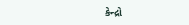કેન્દ્રો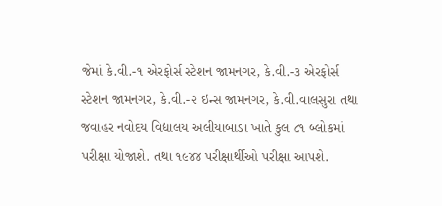જેમાં કે.વી.-૧ એરફોર્સ સ્ટેશન જામનગર, કે.વી.-૩ એરફોર્સ સ્ટેશન જામનગર, કે.વી.-૨ ઇન્સ જામનગર, કે.વી.વાલસુરા તથા જવાહર નવોદય વિદ્યાલય અલીયાબાડા ખાતે કુલ ૮૧ બ્લોકમાં પરીક્ષા યોજાશે. તથા ૧૯૪૪ પરીક્ષાર્થીઓ પરીક્ષા આપશે.